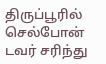திருப்பூரில் செல்போன் டவர் சரிந்து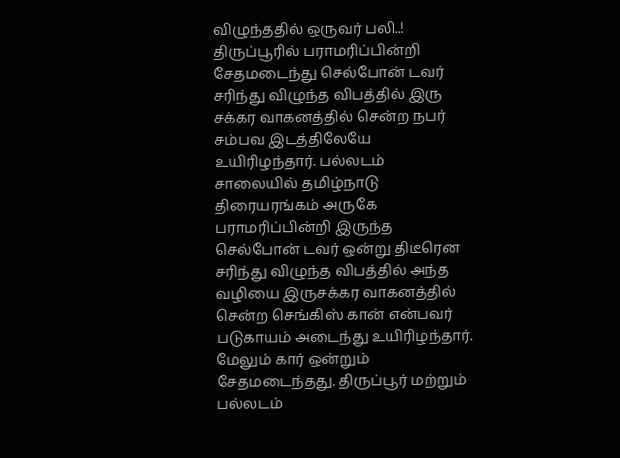விழுந்ததில் ஒருவர் பலி..!
திருப்பூரில் பராமரிப்பின்றி சேதமடைந்து செல்போன் டவர் சரிந்து விழுந்த விபத்தில் இரு சக்கர வாகனத்தில் சென்ற நபர் சம்பவ இடத்திலேயே உயிரிழந்தார். பல்லடம் சாலையில் தமிழ்நாடு திரையரங்கம் அருகே பராமரிப்பின்றி இருந்த செல்போன் டவர் ஒன்று திடீரென சரிந்து விழுந்த விபத்தில் அந்த வழியை இருசக்கர வாகனத்தில் சென்ற செங்கிஸ் கான் என்பவர் படுகாயம் அடைந்து உயிரிழந்தார்.
மேலும் கார் ஒன்றும் சேதமடைந்தது. திருப்பூர் மற்றும் பல்லடம்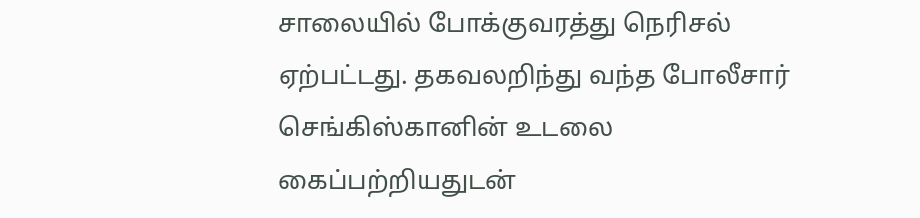சாலையில் போக்குவரத்து நெரிசல் ஏற்பட்டது. தகவலறிந்து வந்த போலீசார் செங்கிஸ்கானின் உடலை கைப்பற்றியதுடன்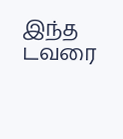இந்த டவரை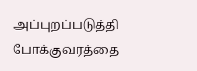அப்புறப்படுத்தி போக்குவரத்தை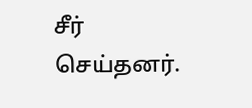சீர் செய்தனர்.